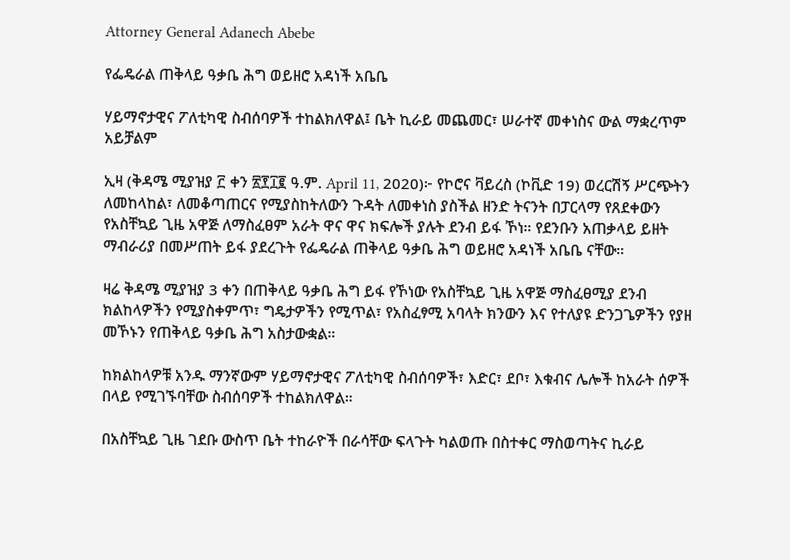Attorney General Adanech Abebe

የፌዴራል ጠቅላይ ዓቃቤ ሕግ ወይዘሮ አዳነች አቤቤ

ሃይማኖታዊና ፖለቲካዊ ስብሰባዎች ተከልክለዋል፤ ቤት ኪራይ መጨመር፣ ሠራተኛ መቀነስና ውል ማቋረጥም አይቻልም

ኢዛ (ቅዳሜ ሚያዝያ ፫ ቀን ፳፻፲፪ ዓ.ም. April 11, 2020)፦ የኮሮና ቫይረስ (ኮቪድ 19) ወረርሽኝ ሥርጭትን ለመከላከል፣ ለመቆጣጠርና የሚያስከትለውን ጉዳት ለመቀነስ ያስችል ዘንድ ትናንት በፓርላማ የጸደቀውን የአስቸኳይ ጊዜ አዋጅ ለማስፈፀም አራት ዋና ዋና ክፍሎች ያሉት ደንብ ይፋ ኾነ። የደንቡን አጠቃላይ ይዘት ማብራሪያ በመሥጠት ይፋ ያደረጉት የፌዴራል ጠቅላይ ዓቃቤ ሕግ ወይዘሮ አዳነች አቤቤ ናቸው።

ዛሬ ቅዳሜ ሚያዝያ 3 ቀን በጠቅላይ ዓቃቤ ሕግ ይፋ የኾነው የአስቸኳይ ጊዜ አዋጅ ማስፈፀሚያ ደንብ ክልከላዎችን የሚያስቀምጥ፣ ግዴታዎችን የሚጥል፣ የአስፈፃሚ አባላት ክንውን እና የተለያዩ ድንጋጌዎችን የያዘ መኾኑን የጠቅላይ ዓቃቤ ሕግ አስታውቋል።

ከክልከላዎቹ አንዱ ማንኛውም ሃይማኖታዊና ፖለቲካዊ ስብሰባዎች፣ እድር፣ ደቦ፣ እቁብና ሌሎች ከአራት ሰዎች በላይ የሚገኙባቸው ስብሰባዎች ተከልክለዋል።

በአስቸኳይ ጊዜ ገደቡ ውስጥ ቤት ተከራዮች በራሳቸው ፍላጉት ካልወጡ በስተቀር ማስወጣትና ኪራይ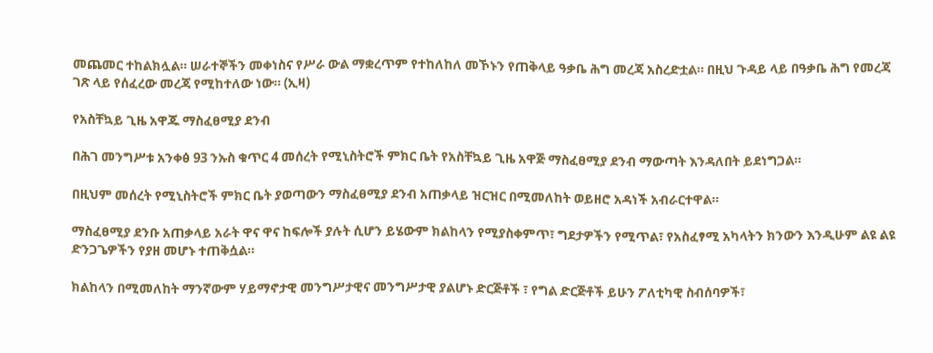መጨመር ተከልክሏል። ሠራተኞችን መቀነስና የሥራ ውል ማቋረጥም የተከለከለ መኾኑን የጠቅላይ ዓቃቤ ሕግ መረጃ አስረድቷል። በዚህ ጉዳይ ላይ በዓቃቤ ሕግ የመረጃ ገጽ ላይ የሰፈረው መረጃ የሚከተለው ነው። (ኢዛ)

የአስቸኳይ ጊዜ አዋጁ ማስፈፀሚያ ደንብ

በሕገ መንግሥቱ አንቀፅ 93 ንኡስ ቁጥር 4 መሰረት የሚኒስትሮች ምክር ቤት የአስቸኳይ ጊዜ አዋጅ ማስፈፀሚያ ደንብ ማውጣት እንዳለበት ይደነግጋል።

በዚህም መሰረት የሚኒስትሮች ምክር ቤት ያወጣውን ማስፈፀሚያ ደንብ አጠቃላይ ዝርዝር በሚመለከት ወይዘሮ አዳነች አብራርተዋል።

ማስፈፀሚያ ደንቡ አጠቃላይ አራት ዋና ዋና ከፍሎች ያሉት ሲሆን ይሄውም ክልከላን የሚያስቀምጥ፣ ግደታዎችን የሚጥል፣ የአስፈፃሚ አካላትን ክንውን እንዲሁም ልዩ ልዩ ድንጋጌዎችን የያዘ መሆኑ ተጠቅሷል።

ክልከላን በሚመለከት ማንኛውም ሃይማኖታዊ መንግሥታዊና መንግሥታዊ ያልሆኑ ድርጅቶች ፣ የግል ድርጅቶች ይሁን ፖለቲካዊ ስብሰባዎች፣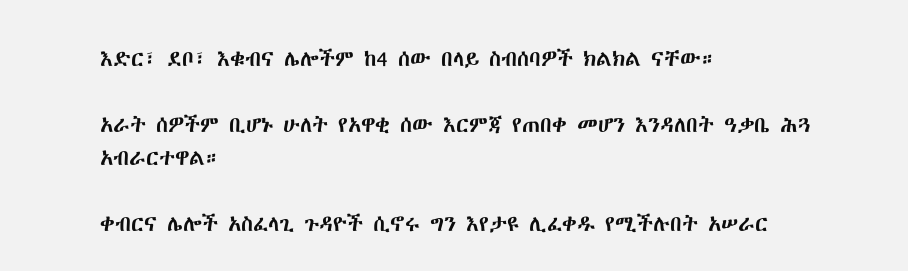እድር፣ ደቦ፣ እቁብና ሌሎችም ከ4 ሰው በላይ ስብሰባዎች ክልክል ናቸው።

አራት ሰዎችም ቢሆኑ ሁለት የአዋቂ ሰው እርምጃ የጠበቀ መሆን እንዳለበት ዓቃቤ ሕጓ አብራርተዋል።

ቀብርና ሌሎች አስፈላጊ ጉዳዮች ሲኖሩ ግን እየታዩ ሊፈቀዱ የሚችሉበት አሠራር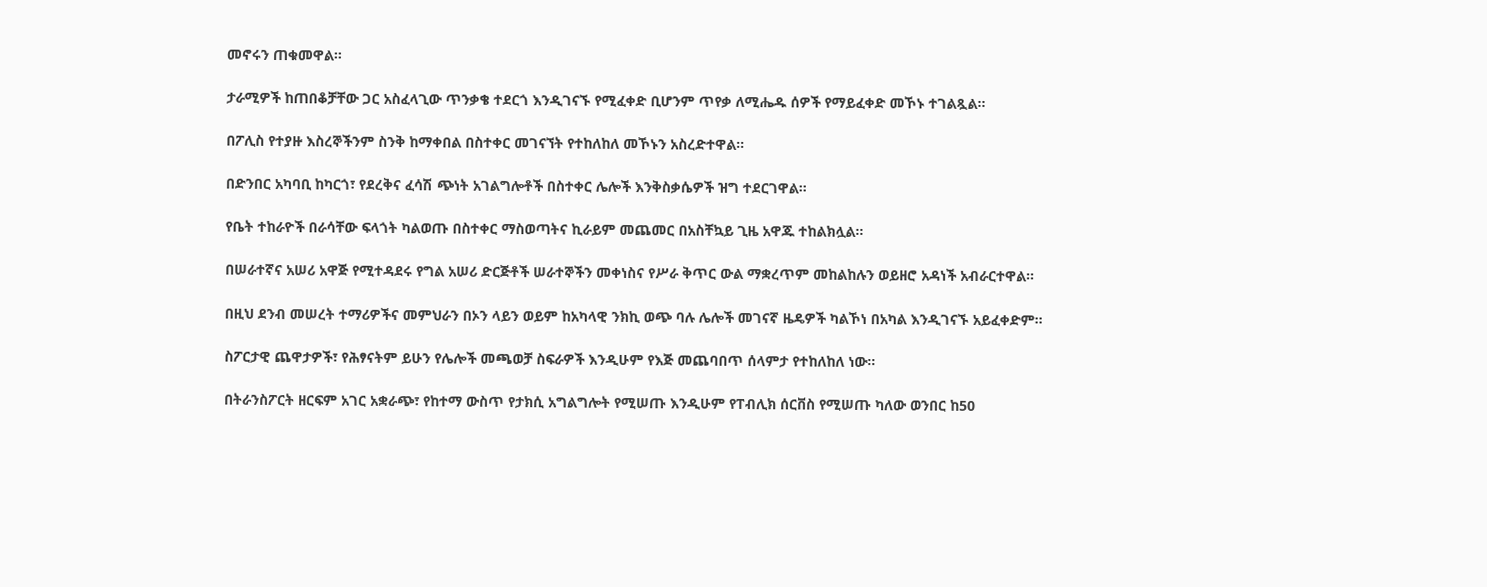መኖሩን ጠቁመዋል።

ታራሚዎች ከጠበቆቻቸው ጋር አስፈላጊው ጥንቃቄ ተደርጎ እንዲገናኙ የሚፈቀድ ቢሆንም ጥየቃ ለሚሔዱ ሰዎች የማይፈቀድ መኾኑ ተገልጿል።

በፖሊስ የተያዙ እስረኞችንም ስንቅ ከማቀበል በስተቀር መገናኘት የተከለከለ መኾኑን አስረድተዋል።

በድንበር አካባቢ ከካርጎ፣ የደረቅና ፈሳሽ ጭነት አገልግሎቶች በስተቀር ሌሎች እንቅስቃሴዎች ዝግ ተደርገዋል።

የቤት ተከራዮች በራሳቸው ፍላጎት ካልወጡ በስተቀር ማስወጣትና ኪራይም መጨመር በአስቸኳይ ጊዜ አዋጁ ተከልክሏል።

በሠራተኛና አሠሪ አዋጅ የሚተዳደሩ የግል አሠሪ ድርጅቶች ሠራተኞችን መቀነስና የሥራ ቅጥር ውል ማቋረጥም መከልከሉን ወይዘሮ አዳነች አብራርተዋል።

በዚህ ደንብ መሠረት ተማሪዎችና መምህራን በኦን ላይን ወይም ከአካላዊ ንክኪ ወጭ ባሉ ሌሎች መገናኛ ዜዴዎች ካልኾነ በአካል እንዲገናኙ አይፈቀድም።

ስፖርታዊ ጨዋታዎች፣ የሕፃናትም ይሁን የሌሎች መጫወቻ ስፍራዎች እንዲሁም የእጅ መጨባበጥ ሰላምታ የተከለከለ ነው።

በትራንስፖርት ዘርፍም አገር አቋራጭ፣ የከተማ ውስጥ የታክሲ አግልግሎት የሚሠጡ እንዲሁም የፐብሊክ ሰርቨስ የሚሠጡ ካለው ወንበር ከ50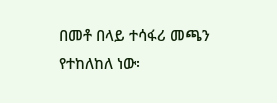በመቶ በላይ ተሳፋሪ መጫን የተከለከለ ነው፡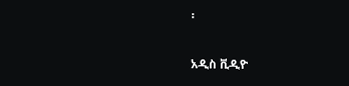፡

አዲስ ቪዲዮ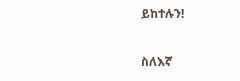ይከተሉን!

ስለእኛ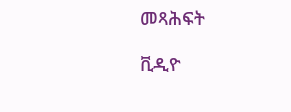መጻሕፍት

ቪዲዮ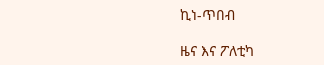ኪነ-ጥበብ

ዜና እና ፖለቲካ